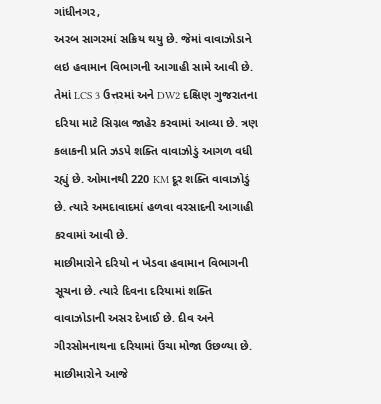ગાંધીનગર,
અરબ સાગરમાં સક્રિય થયુ છે. જેમાં વાવાઝોડાને લઇ હવામાન વિભાગની આગાહી સામે આવી છે. તેમાં LCS 3 ઉત્તરમાં અને DW2 દક્ષિણ ગુજરાતના દરિયા માટે સિગ્નલ જાહેર કરવામાં આવ્યા છે. ત્રણ કલાકની પ્રતિ ઝડપે શક્તિ વાવાઝોડું આગળ વધી રહ્યું છે. ઓમાનથી 220 KM દૂર શક્તિ વાવાઝોડું છે. ત્યારે અમદાવાદમાં હળવા વરસાદની આગાહી કરવામાં આવી છે.
માછીમારોને દરિયો ન ખેડવા હવામાન વિભાગની સૂચના છે. ત્યારે દિવના દરિયામાં શક્તિ વાવાઝોડાની અસર દેખાઈ છે. દીવ અને ગીરસોમનાથના દરિયામાં ઉંચા મોજા ઉછળ્યા છે. માછીમારોને આજે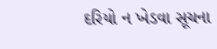દરિયો ન ખેડવા સૂચના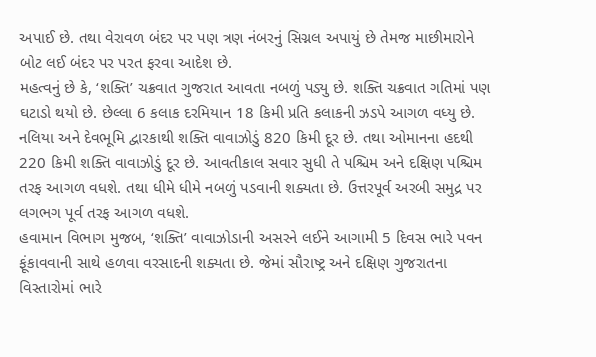અપાઈ છે. તથા વેરાવળ બંદર પર પણ ત્રણ નંબરનું સિગ્નલ અપાયું છે તેમજ માછીમારોને બોટ લઈ બંદર પર પરત ફરવા આદેશ છે.
મહત્વનું છે કે, ‘શક્તિ’ ચક્રવાત ગુજરાત આવતા નબળું પડ્યુ છે. શક્તિ ચક્રવાત ગતિમાં પણ ઘટાડો થયો છે. છેલ્લા 6 કલાક દરમિયાન 18 કિમી પ્રતિ કલાકની ઝડપે આગળ વધ્યુ છે. નલિયા અને દેવભૂમિ દ્વારકાથી શક્તિ વાવાઝોડું 820 કિમી દૂર છે. તથા ઓમાનના હદથી 220 કિમી શક્તિ વાવાઝોડું દૂર છે. આવતીકાલ સવાર સુધી તે પશ્ચિમ અને દક્ષિણ પશ્ચિમ તરફ આગળ વધશે. તથા ધીમે ધીમે નબળું પડવાની શક્યતા છે. ઉત્તરપૂર્વ અરબી સમુદ્ર પર લગભગ પૂર્વ તરફ આગળ વધશે.
હવામાન વિભાગ મુજબ, ‘શક્તિ’ વાવાઝોડાની અસરને લઈને આગામી 5 દિવસ ભારે પવન ફૂંકાવવાની સાથે હળવા વરસાદની શક્યતા છે. જેમાં સૌરાષ્ટ્ર અને દક્ષિણ ગુજરાતના વિસ્તારોમાં ભારે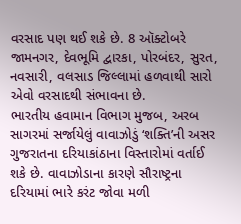વરસાદ પણ થઈ શકે છે. 8 ઑક્ટોબરે જામનગર, દેવભૂમિ દ્વારકા, પોરબંદર, સુરત, નવસારી, વલસાડ જિલ્લામાં હળવાથી સારો એવો વરસાદથી સંભાવના છે.
ભારતીય હવામાન વિભાગ મુજબ, અરબ સાગરમાં સર્જાયેલું વાવાઝોડું ‘શક્તિ’ની અસર ગુજરાતના દરિયાકાંઠાના વિસ્તારોમાં વર્તાઈ શકે છે. વાવાઝોડાના કારણે સૌરાષ્ટ્રના દરિયામાં ભારે કરંટ જોવા મળી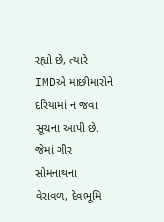રહ્યો છે, ત્યારે IMDએ માછીમારોને દરિયામાં ન જવા સૂચના આપી છે. જેમાં ગીર સોમનાથના વેરાવળ, દેવભૂમિ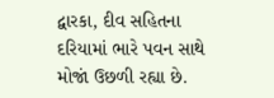દ્વારકા, દીવ સહિતના દરિયામાં ભારે પવન સાથે મોજાં ઉછળી રહ્યા છે.